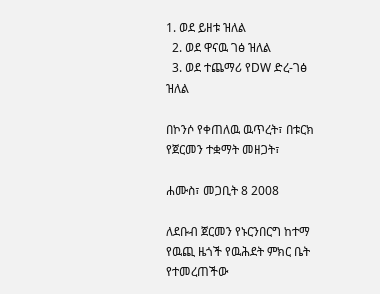1. ወደ ይዘቱ ዝለል
  2. ወደ ዋናዉ ገፅ ዝለል
  3. ወደ ተጨማሪ የDW ድረ-ገፅ ዝለል

በኮንሶ የቀጠለዉ ዉጥረት፣ በቱርክ የጀርመን ተቋማት መዘጋት፣

ሐሙስ፣ መጋቢት 8 2008

ለደቡብ ጀርመን የኑርንበርግ ከተማ የዉጪ ዜጎች የዉሕደት ምክር ቤት የተመረጠችው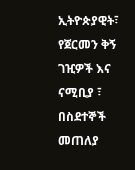ኢትዮጵያዊት፣ የጀርመን ቅኝ ገዢዎች እና ናሚቢያ ፣ በስደተኞች መጠለያ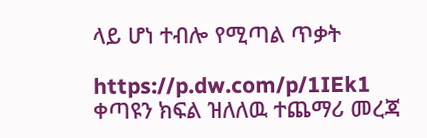ላይ ሆነ ተብሎ የሚጣል ጥቃት

https://p.dw.com/p/1IEk1
ቀጣዩን ክፍል ዝለለዉ ተጨማሪ መረጃ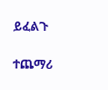ይፈልጉ

ተጨማሪ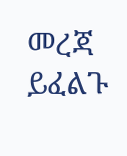መረጃ ይፈልጉ